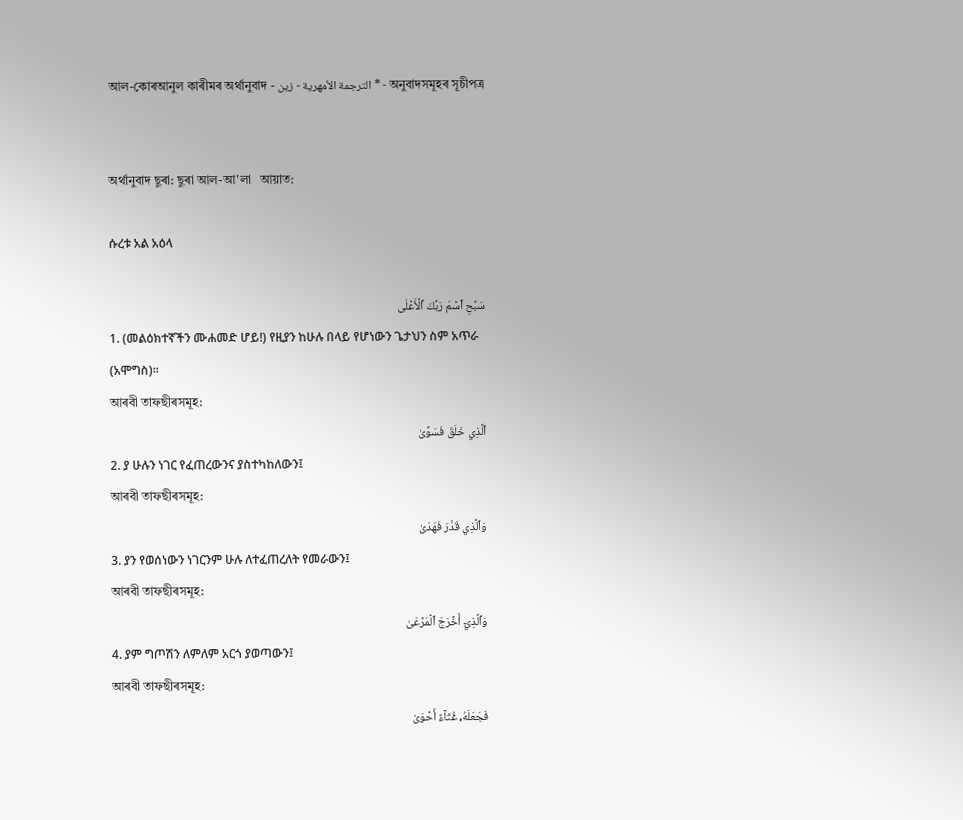আল-কোৰআনুল কাৰীমৰ অৰ্থানুবাদ - الترجمة الأمهرية - زين * - অনুবাদসমূহৰ সূচীপত্ৰ


অৰ্থানুবাদ ছুৰা: ছুৰা আল-আ'লা   আয়াত:

ሱረቱ አል አዕላ

سَبِّحِ ٱسۡمَ رَبِّكَ ٱلۡأَعۡلَى
1. (መልዕክተኛችን ሙሐመድ ሆይ!) የዚያን ከሁሉ በላይ የሆነውን ጌታህን ስም አጥራ (አሞግስ)።
আৰবী তাফছীৰসমূহ:
ٱلَّذِي خَلَقَ فَسَوَّىٰ
2. ያ ሁሉን ነገር የፈጠረውንና ያስተካከለውን፤
আৰবী তাফছীৰসমূহ:
وَٱلَّذِي قَدَّرَ فَهَدَىٰ
3. ያን የወሰነውን ነገርንም ሁሉ ለተፈጠረለት የመራውን፤
আৰবী তাফছীৰসমূহ:
وَٱلَّذِيٓ أَخۡرَجَ ٱلۡمَرۡعَىٰ
4. ያም ግጦሽን ለምለም አርጎ ያወጣውን፤
আৰবী তাফছীৰসমূহ:
فَجَعَلَهُۥ غُثَآءً أَحۡوَىٰ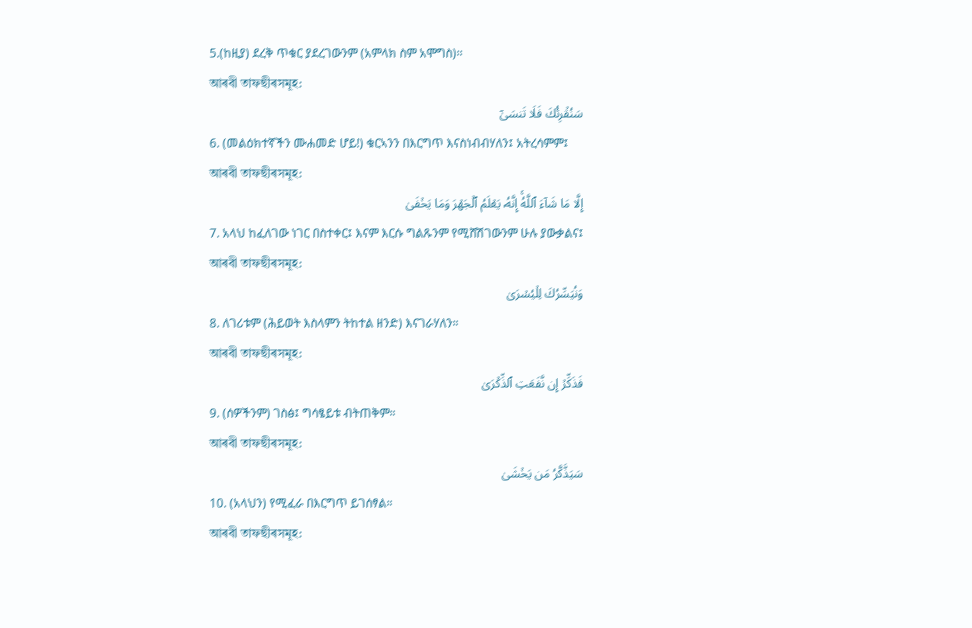5.(ከዚያ) ደረቅ ጥቁር ያደረገውንም (አምላክ ስም አሞግስ)፡፡
আৰবী তাফছীৰসমূহ:
سَنُقۡرِئُكَ فَلَا تَنسَىٰٓ
6. (መልዕክተኛችን ሙሐመድ ሆይ!) ቁርኣንን በእርግጥ እናስነብብሃለን፤ አትረሳምም፤
আৰবী তাফছীৰসমূহ:
إِلَّا مَا شَآءَ ٱللَّهُۚ إِنَّهُۥ يَعۡلَمُ ٱلۡجَهۡرَ وَمَا يَخۡفَىٰ
7. አላህ ከፈለገው ነገር በስተቀር፤ እናም እርሱ ግልጹንም የሚሸሽገውንም ሁሉ ያውቃልና፤
আৰবী তাফছীৰসমূহ:
وَنُيَسِّرُكَ لِلۡيُسۡرَىٰ
8. ለገሪቱም (ሕይወት እስላምን ትከተል ዘንድ) እናገራሃለን።
আৰবী তাফছীৰসমূহ:
فَذَكِّرۡ إِن نَّفَعَتِ ٱلذِّكۡرَىٰ
9. (ሰዎችንም) ገስፅ፤ ግሳፄይቱ ብትጠቅም።
আৰবী তাফছীৰসমূহ:
سَيَذَّكَّرُ مَن يَخۡشَىٰ
10. (አላህን) የሚፈራ በእርግጥ ይገሰፃል።
আৰবী তাফছীৰসমূহ: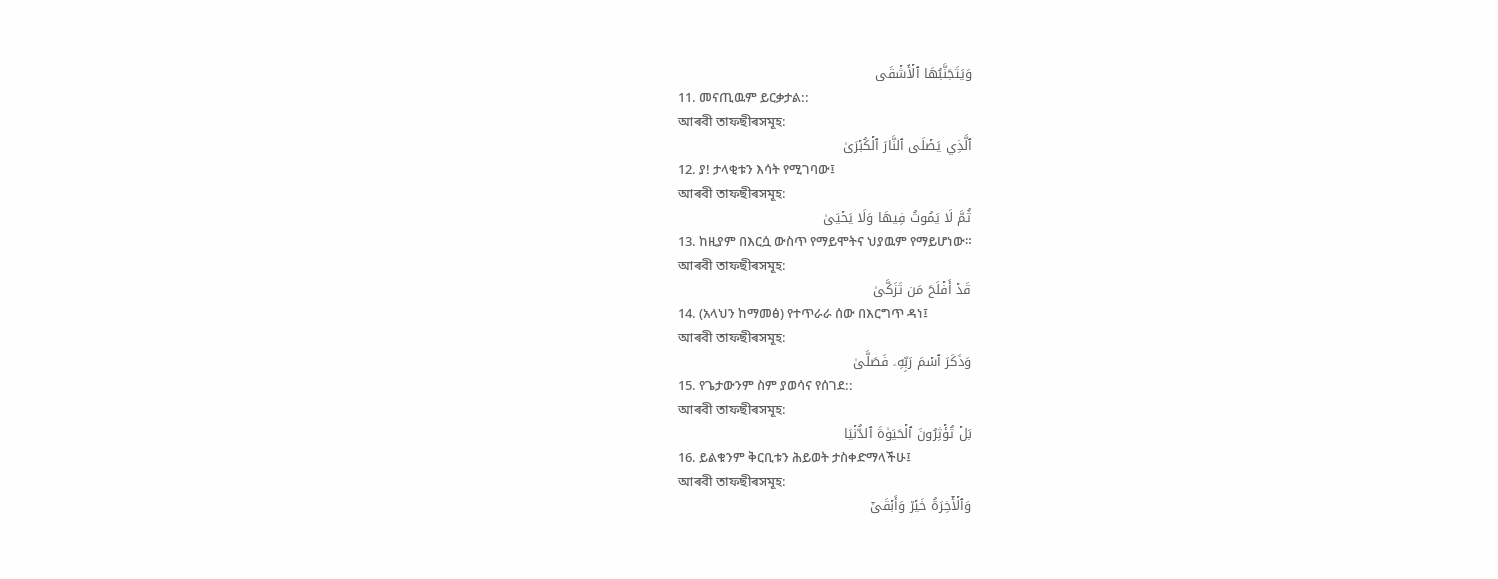وَيَتَجَنَّبُهَا ٱلۡأَشۡقَى
11. መናጢዉም ይርቃታል::
আৰবী তাফছীৰসমূহ:
ٱلَّذِي يَصۡلَى ٱلنَّارَ ٱلۡكُبۡرَىٰ
12. ያ! ታላቂቱን እሳት የሚገባው፤
আৰবী তাফছীৰসমূহ:
ثُمَّ لَا يَمُوتُ فِيهَا وَلَا يَحۡيَىٰ
13. ከዚያም በእርሷ ውስጥ የማይሞትና ህያዉም የማይሆነው።
আৰবী তাফছীৰসমূহ:
قَدۡ أَفۡلَحَ مَن تَزَكَّىٰ
14. (አላህን ከማመፅ) የተጥራራ ሰው በእርግጥ ዳነ፤
আৰবী তাফছীৰসমূহ:
وَذَكَرَ ٱسۡمَ رَبِّهِۦ فَصَلَّىٰ
15. የጌታውንም ስም ያወሳና የሰገደ::
আৰবী তাফছীৰসমূহ:
بَلۡ تُؤۡثِرُونَ ٱلۡحَيَوٰةَ ٱلدُّنۡيَا
16. ይልቁንም ቅርቢቱን ሕይወት ታስቀድማላችሁ፤
আৰবী তাফছীৰসমূহ:
وَٱلۡأٓخِرَةُ خَيۡرٞ وَأَبۡقَىٰٓ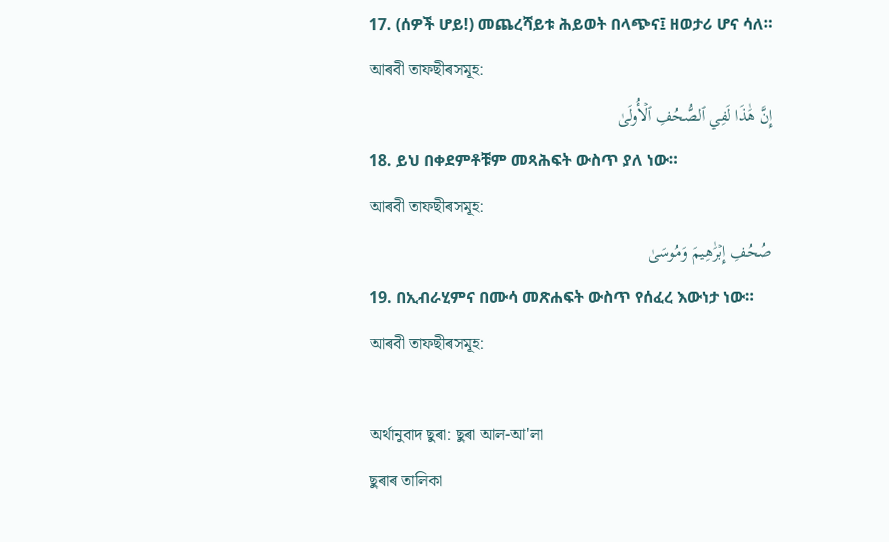17. (ሰዎች ሆይ!) መጨረሻይቱ ሕይወት በላጭና፤ ዘወታሪ ሆና ሳለ።
আৰবী তাফছীৰসমূহ:
إِنَّ هَٰذَا لَفِي ٱلصُّحُفِ ٱلۡأُولَىٰ
18. ይህ በቀደምቶቹም መጻሕፍት ውስጥ ያለ ነው።
আৰবী তাফছীৰসমূহ:
صُحُفِ إِبۡرَٰهِيمَ وَمُوسَىٰ
19. በኢብራሂምና በሙሳ መጽሐፍት ውስጥ የሰፈረ እውነታ ነው።
আৰবী তাফছীৰসমূহ:

অৰ্থানুবাদ ছুৰা: ছুৰা আল-আ'লা
ছুৰাৰ তালিকা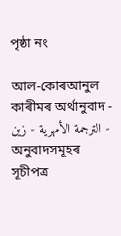পৃষ্ঠা নং

আল-কোৰআনুল কাৰীমৰ অৰ্থানুবাদ - الترجمة الأمهرية - زين - অনুবাদসমূহৰ সূচীপত্ৰ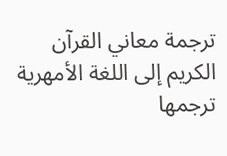ترجمة معاني القرآن الكريم إلى اللغة الأمهرية ترجمها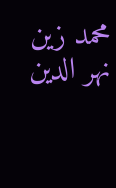محمد زين نهر الدين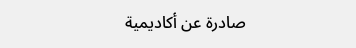صادرة عن أكاديمية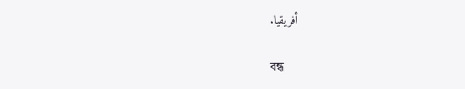أفريقيا.

বন্ধ